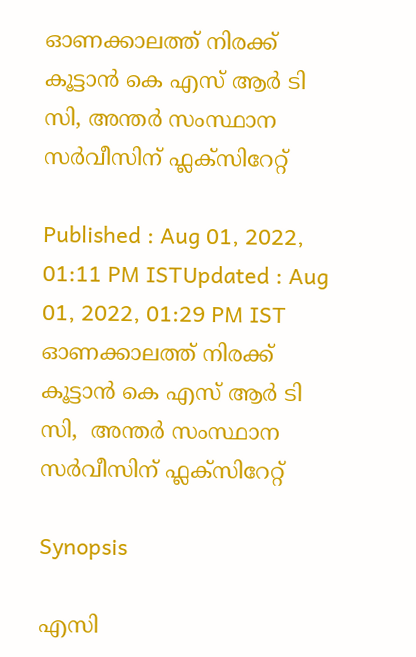ഓണക്കാലത്ത് നിരക്ക് കൂട്ടാൻ കെ എസ് ആർ ടി സി, അന്തർ സംസ്ഥാന സർവീസിന് ഫ്ലക്സിറേറ്റ്

Published : Aug 01, 2022, 01:11 PM ISTUpdated : Aug 01, 2022, 01:29 PM IST
ഓണക്കാലത്ത് നിരക്ക് കൂട്ടാൻ കെ എസ് ആർ ടി സി,  അന്തർ സംസ്ഥാന സർവീസിന് ഫ്ലക്സിറേറ്റ്

Synopsis

എസി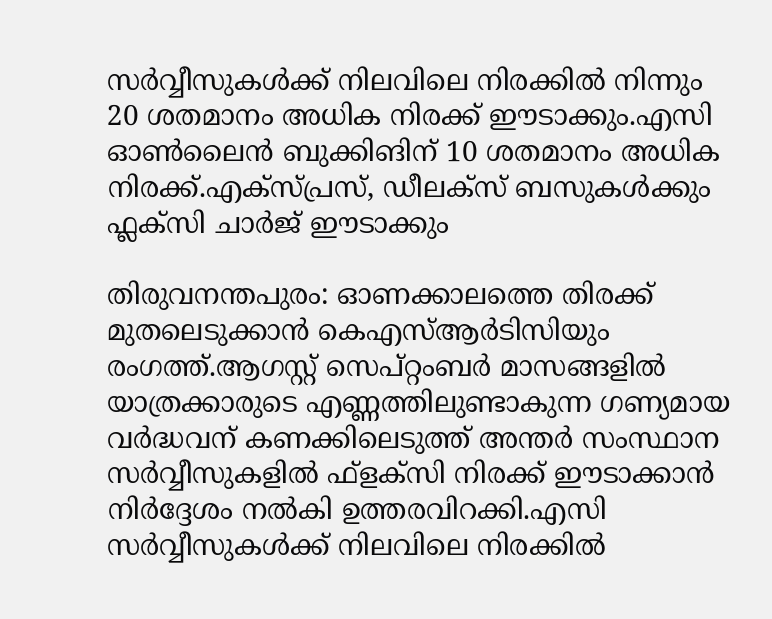സര്‍വ്വീസുകള്‍ക്ക് നിലവിലെ നിരക്കില്‍ നിന്നും 20 ശതമാനം അധിക നിരക്ക് ഈടാക്കും.എസി ഓണ്‍ലൈന്‍ ബുക്കിങിന് 10 ശതമാനം അധിക നിരക്ക്.എക്സ്പ്രസ്, ഡീലക്സ് ബസുകള്‍ക്കും ഫ്ലക്സി ചാര്‍ജ് ഈടാക്കും

തിരുവനന്തപുരം: ഓണക്കാലത്തെ തിരക്ക് മുതലെടുക്കാന്‍ കെഎസ്ആര്‍ടിസിയും രംഗത്ത്.ആഗസ്റ്റ് സെപ്റ്റംബര്‍ മാസങ്ങളില്‍ യാത്രക്കാരുടെ എണ്ണത്തിലുണ്ടാകുന്ന ഗണ്യമായ വര്‍ദ്ധവന് കണക്കിലെടുത്ത് അന്തര്‍ സംസ്ഥാന സര്‍വ്വീസുകളില്‍ ഫ്ളക്സി നിരക്ക് ഈടാക്കാന്‍ നിര്‍ദ്ദേശം നല്‍കി ഉത്തരവിറക്കി.എസി സര്‍വ്വീസുകള്‍ക്ക് നിലവിലെ നിരക്കില്‍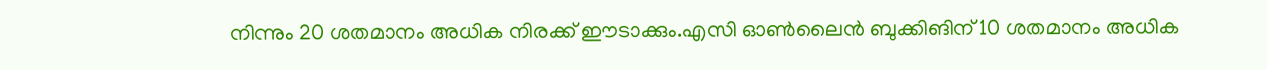നിന്നും 20 ശതമാനം അധിക നിരക്ക് ഈടാക്കും.എസി ഓണ്‍ലൈന്‍ ബുക്കിങിന് 10 ശതമാനം അധിക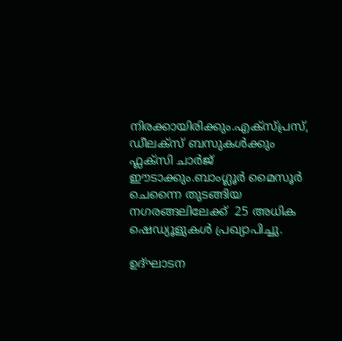നിരക്കായിരിക്കും.എക്സ്പ്രസ്, ഡീലക്സ് ബസുകള്‍ക്കും ഫ്ലക്സി ചാര്‍ജ് ഈടാക്കും.ബാംഗ്ലൂർ മൈസൂർ ചെന്നൈ തുടങ്ങിയ നഗരങ്ങലിലേക്ക്  25 അധിക ഷെഡ്യൂളുകൾ പ്രഖ്യാപിച്ചു.

ഉദ്ഘാടന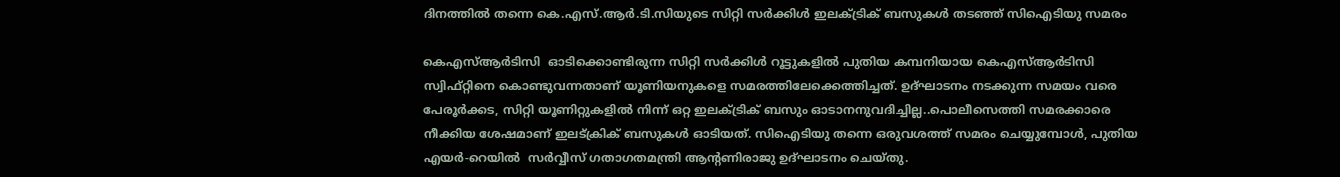ദിനത്തിൽ തന്നെ കെ.എസ്.ആർ.ടി.സിയുടെ സിറ്റി സർക്കിൾ ഇലക്ട്രിക് ബസുകൾ തടഞ്ഞ് സിഐടിയു സമരം

കെഎസ്ആര്‍ടിസി  ഓടിക്കൊണ്ടിരുന്ന സിറ്റി സർക്കിൾ റൂട്ടുകളിൽ പുതിയ കമ്പനിയായ കെഎസ്ആര്‍ടിസി   സ്വിഫ്റ്റിനെ കൊണ്ടുവന്നതാണ് യൂണിയനുകളെ സമരത്തിലേക്കെത്തിച്ചത്. ഉദ്ഘാടനം നടക്കുന്ന സമയം വരെ പേരൂർക്കട, സിറ്റി യൂണിറ്റുകളിൽ നിന്ന് ഒറ്റ ഇലക്ട്രിക് ബസും ഓടാനനുവദിച്ചില്ല..പൊലീസെത്തി സമരക്കാരെ നീക്കിയ ശേഷമാണ് ഇലട്ക്രിക് ബസുകൾ ഓടിയത്. സിഐടിയു തന്നെ ഒരുവശത്ത് സമരം ചെയ്യുമ്പോൾ, പുതിയ എയർ-റെയിൽ  സർവ്വീസ് ഗതാഗതമന്ത്രി ആന്റണിരാജു ഉദ്ഘാടനം ചെയ്തു.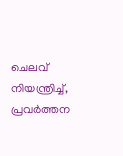ചെലവ് നിയന്ത്രിച്ച്, പ്രവർത്തന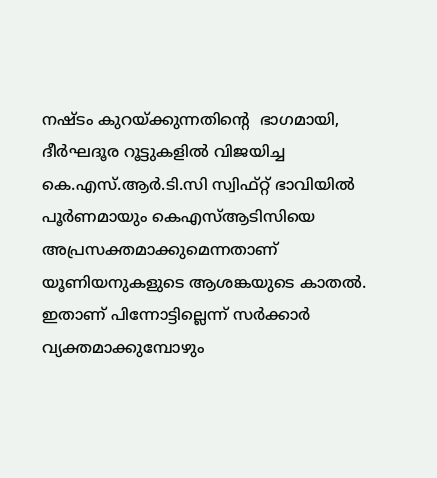നഷ്ടം കുറയ്ക്കുന്നതിന്‍റെ  ഭാഗമായി, ദീർഘദൂര റൂട്ടുകളിൽ വിജയിച്ച കെ.എസ്.ആർ.ടി.സി സ്വിഫ്റ്റ് ഭാവിയിൽ പൂർണമായും കെഎസ്ആടിസിയെ അപ്രസക്തമാക്കുമെന്നതാണ് യൂണിയനുകളുടെ ആശങ്കയുടെ കാതൽ.   ഇതാണ് പിന്നോട്ടില്ലെന്ന് സർക്കാർ വ്യക്തമാക്കുമ്പോഴും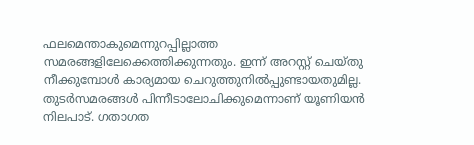ഫലമെന്താകുമെന്നുറപ്പില്ലാത്ത സമരങ്ങളിലേക്കെത്തിക്കുന്നതും. ഇന്ന് അറസ്റ്റ് ചെയ്തു നീക്കുമ്പോൾ കാര്യമായ ചെറുത്തുനിൽപ്പുണ്ടായതുമില്ല. തുടർസമരങ്ങൾ പിന്നീടാലോചിക്കുമെന്നാണ് യൂണിയൻ നിലപാട്. ഗതാഗത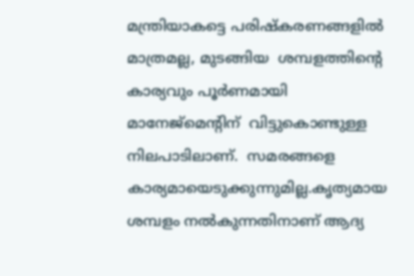മന്ത്രിയാകട്ടെ പരിഷ്കരണങ്ങളിൽ മാത്രമല്ല, മുടങ്ങിയ  ശമ്പളത്തിന്‍റെ  കാര്യവും പൂ‍ർണമായി മാനേജ്മെന്‍റിന്  വിട്ടുകൊണ്ടുള്ള നിലപാടിലാണ്.  സമരങ്ങളെ കാര്യമായെടുക്കുന്നുമില്ല.കൃത്യമായ ശമ്പളം നൽകുന്നതിനാണ് ആദ്യ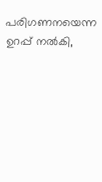പരിഗണനയെന്ന ഉറപ്പ് നൽകി,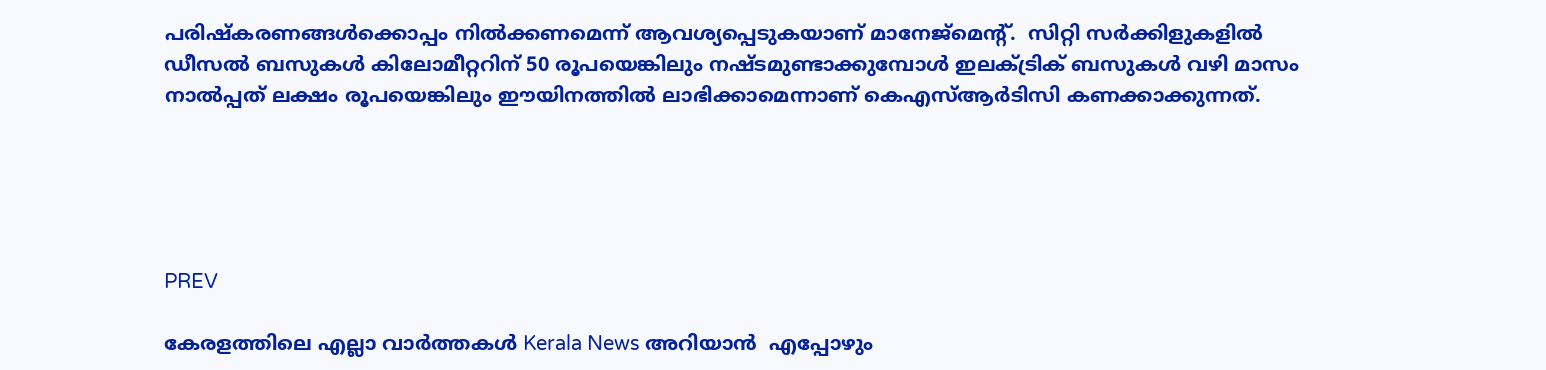പരിഷ്കരണങ്ങൾക്കൊപ്പം നിൽക്കണമെന്ന് ആവശ്യപ്പെടുകയാണ് മാനേജ്മെന്‍റ്.  സിറ്റി സർക്കിളുകളിൽ ഡീസൽ ബസുകൾ കിലോമീറ്ററിന് 50 രൂപയെങ്കിലും നഷ്ടമുണ്ടാക്കുമ്പോൾ ഇലക്ട്രിക് ബസുകൾ വഴി മാസം നാൽപ്പത് ലക്ഷം രൂപയെങ്കിലും ഈയിനത്തിൽ ലാഭിക്കാമെന്നാണ് കെഎസ്ആർടിസി കണക്കാക്കുന്നത്.





PREV

കേരളത്തിലെ എല്ലാ വാർത്തകൾ Kerala News അറിയാൻ  എപ്പോഴും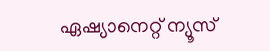ഏഷ്യാനെറ്റ് ന്യൂസ്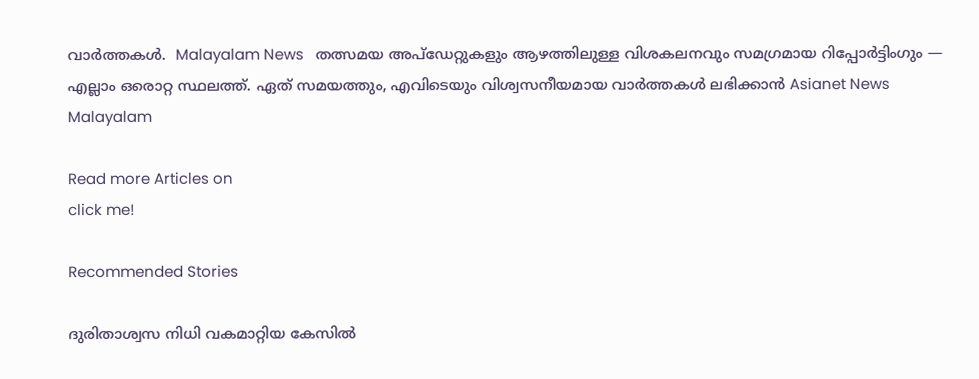വാർത്തകൾ.  Malayalam News   തത്സമയ അപ്‌ഡേറ്റുകളും ആഴത്തിലുള്ള വിശകലനവും സമഗ്രമായ റിപ്പോർട്ടിംഗും — എല്ലാം ഒരൊറ്റ സ്ഥലത്ത്. ഏത് സമയത്തും, എവിടെയും വിശ്വസനീയമായ വാർത്തകൾ ലഭിക്കാൻ Asianet News Malayalam

Read more Articles on
click me!

Recommended Stories

ദുരിതാശ്വസ നിധി വകമാറ്റിയ കേസിൽ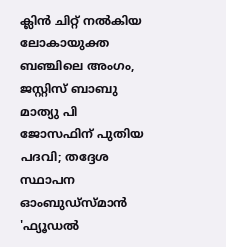ക്ലിൻ ചിറ്റ് നൽകിയ ലോകായുക്ത ബഞ്ചിലെ അംഗം, ജസ്റ്റിസ് ബാബു മാത്യു പി ജോസഫിന് പുതിയ പദവി; തദ്ദേശ സ്ഥാപന ഓംബുഡ്സ്മാൻ
'ഫ്യൂഡൽ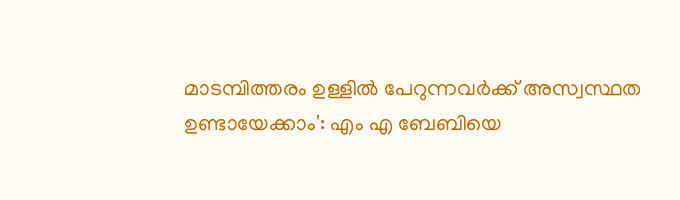മാടമ്പിത്തരം ഉള്ളിൽ പേറുന്നവർക്ക് അസ്വസ്ഥത ഉണ്ടായേക്കാം': എം എ ബേബിയെ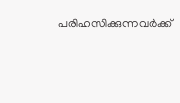പരിഹസിക്കുന്നവർക്ക്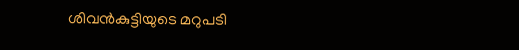ശിവൻകുട്ടിയുടെ മറുപടി